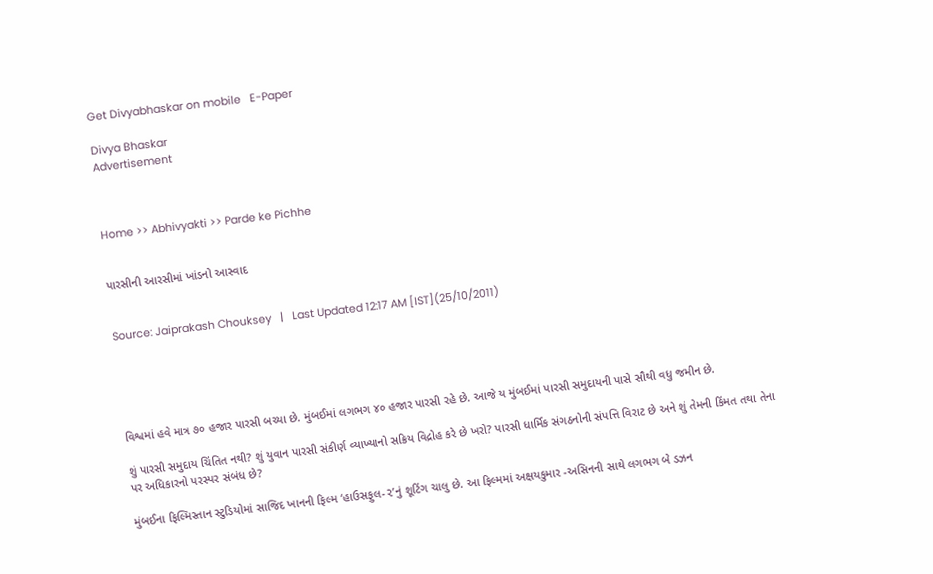Get Divyabhaskar on mobile   E-Paper

Divya Bhaskar
Advertisement



Home >> Abhivyakti >> Parde ke Pichhe


પારસીની આરસીમાં ખાંડનો આસ્વાદ


Source: Jaiprakash Chouksey   |   Last Updated 12:17 AM [IST](25/10/2011)





વિશ્વમાં હવે માત્ર ૭૦ હજાર પારસી બચ્યા છે. મુંબઈમાં લગભગ ૪૦ હજાર પારસી રહે છે. આજે ય મુંબઈમાં પારસી સમુદાયની પાસે સૌથી વધુ જમીન છે.

શું પારસી સમુદાય ચિંતિત નથી? શું યુવાન પારસી સંકીર્ણ વ્યાખ્યાનો સક્રિય વિદ્રોહ કરે છે ખરો? પારસી ધાર્મિક સંગઠનોની સંપત્તિ વિરાટ છે અને શું તેમની કિંમત તથા તેના પર અધિકારનો પરસ્પર સંબંધ છે?

મુંબઈના ફિલ્મિસ્તાન સ્ટુડિયોમાં સાજિદ ખાનની ફિલ્મ ‘હાઉસફુલ-૨’નું શૂટિંગ ચાલુ છે. આ ફિલ્મમાં અક્ષયકુમાર -અસિનની સાથે લગભગ બે ડઝન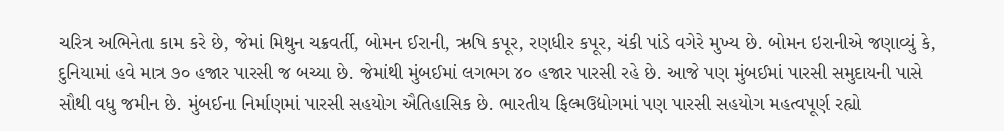ચરિત્ર અભિનેતા કામ કરે છે, જેમાં મિથુન ચક્રવર્તી, બોમન ઈરાની, ઋષિ કપૂર, રણધીર કપૂર, ચંકી પાંડે વગેરે મુખ્ય છે. બોમન ઇરાનીએ જણાવ્યું કે, દુનિયામાં હવે માત્ર ૭૦ હજાર પારસી જ બચ્યા છે. જેમાંથી મુંબઈમાં લગભગ ૪૦ હજાર પારસી રહે છે. આજે પણ મુંબઈમાં પારસી સમુદાયની પાસે સૌથી વધુ જમીન છે. મુંબઈના નિર્માણમાં પારસી સહયોગ ઐતિહાસિક છે. ભારતીય ફિલ્મઉદ્યોગમાં પણ પારસી સહયોગ મહત્વપૂર્ણ રહ્યો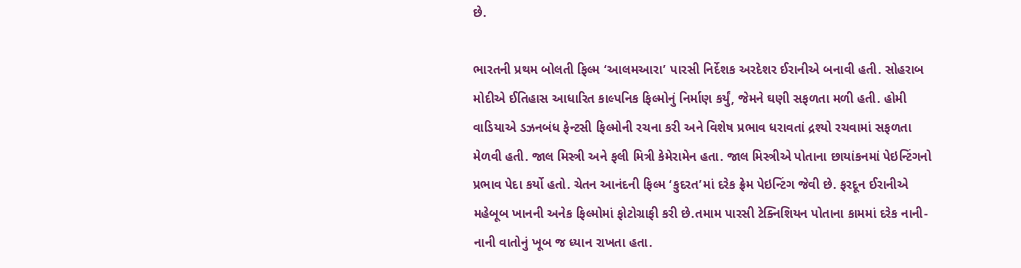છે.

ભારતની પ્રથમ બોલતી ફિલ્મ ‘આલમઆરા’ પારસી નિર્દેશક અરદેશર ઈરાનીએ બનાવી હતી. સોહરાબ મોદીએ ઈતિહાસ આધારિત કાલ્પનિક ફિલ્મોનું નિર્માણ કર્યું, જેમને ઘણી સફળતા મળી હતી. હોમી વાડિયાએ ડઝનબંધ ફેન્ટસી ફિલ્મોની રચના કરી અને વિશેષ પ્રભાવ ધરાવતાં દ્રશ્યો રચવામાં સફળતા મેળવી હતી. જાલ મિસ્ત્રી અને ફલી મિત્રી કેમેરામેન હતા. જાલ મિસ્ત્રીએ પોતાના છાયાંકનમાં પેઇન્ટિંગનો પ્રભાવ પેદા કર્યો હતો. ચેતન આનંદની ફિલ્મ ‘કુદરત’માં દરેક ફ્રેમ પેઇન્ટિંગ જેવી છે. ફરદૂન ઈરાનીએ મહેબૂબ ખાનની અનેક ફિલ્મોમાં ફોટોગ્રાફી કરી છે.તમામ પારસી ટેક્નિશિયન પોતાના કામમાં દરેક નાની-નાની વાતોનું ખૂબ જ ધ્યાન રાખતા હતા.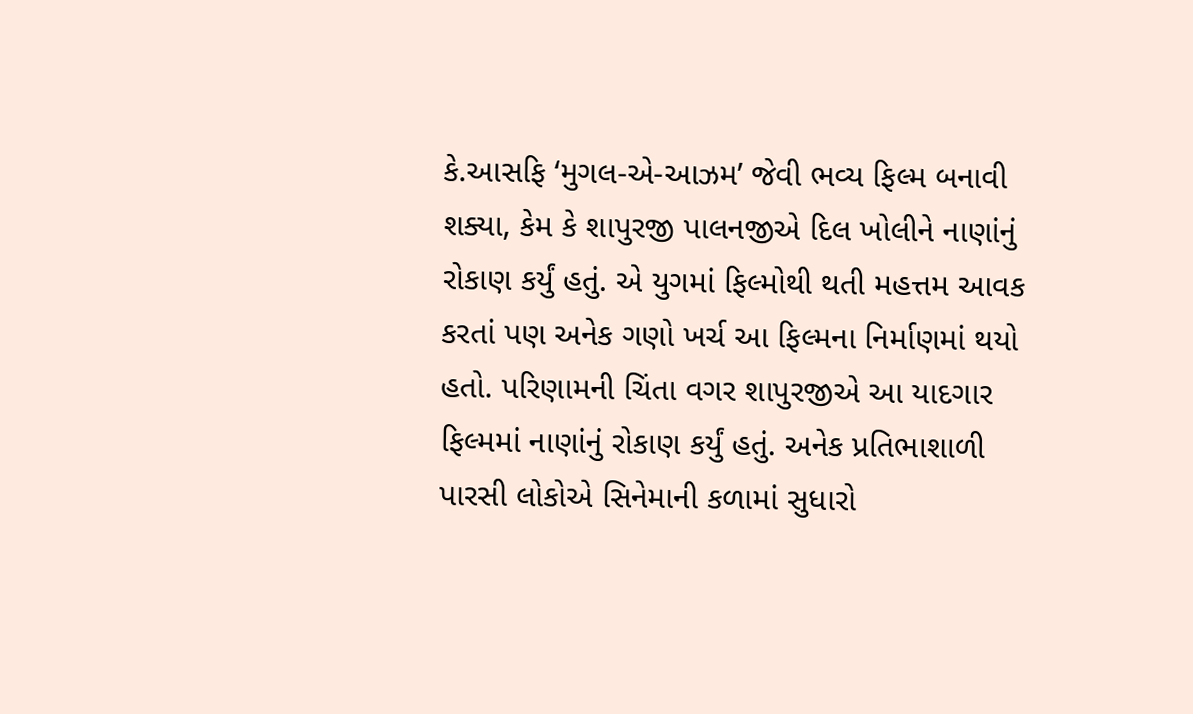કે.આસફિ ‘મુગલ-એ-આઝમ’ જેવી ભવ્ય ફિલ્મ બનાવી શક્યા, કેમ કે શાપુરજી પાલનજીએ દિલ ખોલીને નાણાંનું રોકાણ કર્યું હતું. એ યુગમાં ફિલ્મોથી થતી મહત્તમ આવક કરતાં પણ અનેક ગણો ખર્ચ આ ફિલ્મના નિર્માણમાં થયો હતો. પરિણામની ચિંતા વગર શાપુરજીએ આ યાદગાર ફિલ્મમાં નાણાંનું રોકાણ કર્યું હતું. અનેક પ્રતિભાશાળી પારસી લોકોએ સિનેમાની કળામાં સુધારો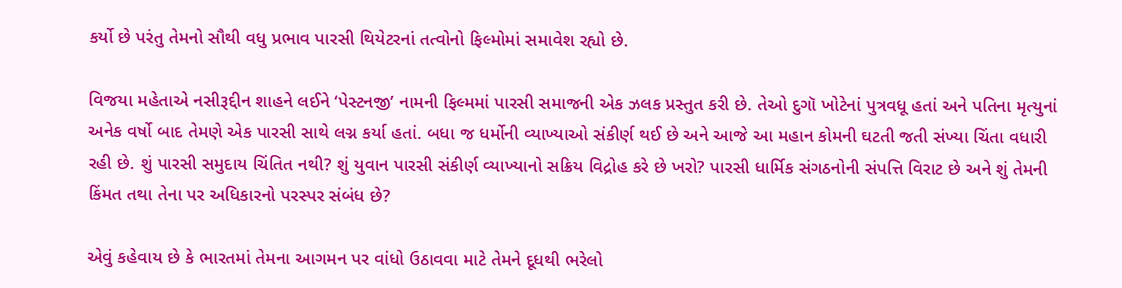કર્યો છે પરંતુ તેમનો સૌથી વધુ પ્રભાવ પારસી થિયેટરનાં તત્વોનો ફિલ્મોમાં સમાવેશ રહ્યો છે.

વિજયા મહેતાએ નસીરૂદ્દીન શાહને લઈને ‘પેસ્ટનજી’ નામની ફિલ્મમાં પારસી સમાજની એક ઝલક પ્રસ્તુત કરી છે. તેઓ દુગૉ ખોટેનાં પુત્રવધૂ હતાં અને પતિના મૃત્યુનાં અનેક વર્ષો બાદ તેમણે એક પારસી સાથે લગ્ન કર્યા હતાં. બધા જ ધર્મોની વ્યાખ્યાઓ સંકીર્ણ થઈ છે અને આજે આ મહાન કોમની ઘટતી જતી સંખ્યા ચિંતા વધારી રહી છે. શું પારસી સમુદાય ચિંતિત નથી? શું યુવાન પારસી સંકીર્ણ વ્યાખ્યાનો સક્રિય વિદ્રોહ કરે છે ખરો? પારસી ધાર્મિક સંગઠનોની સંપત્તિ વિરાટ છે અને શું તેમની કિંમત તથા તેના પર અધિકારનો પરસ્પર સંબંધ છે?

એવું કહેવાય છે કે ભારતમાં તેમના આગમન પર વાંધો ઉઠાવવા માટે તેમને દૂધથી ભરેલો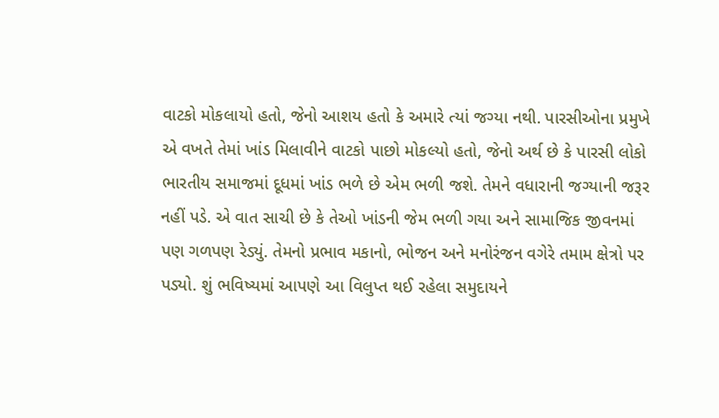વાટકો મોકલાયો હતો, જેનો આશય હતો કે અમારે ત્યાં જગ્યા નથી. પારસીઓના પ્રમુખે એ વખતે તેમાં ખાંડ મિલાવીને વાટકો પાછો મોકલ્યો હતો, જેનો અર્થ છે કે પારસી લોકો ભારતીય સમાજમાં દૂધમાં ખાંડ ભળે છે એમ ભળી જશે. તેમને વધારાની જગ્યાની જરૂર નહીં પડે. એ વાત સાચી છે કે તેઓ ખાંડની જેમ ભળી ગયા અને સામાજિક જીવનમાં પણ ગળપણ રેડ્યું. તેમનો પ્રભાવ મકાનો, ભોજન અને મનોરંજન વગેરે તમામ ક્ષેત્રો પર પડ્યો. શું ભવિષ્યમાં આપણે આ વિલુપ્ત થઈ રહેલા સમુદાયને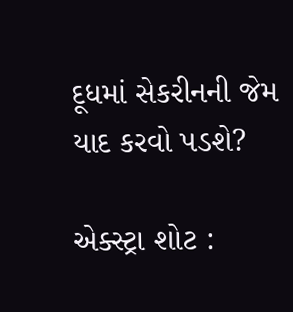દૂધમાં સેકરીનની જેમ યાદ કરવો પડશે?

એક્સ્ટ્રા શોટ :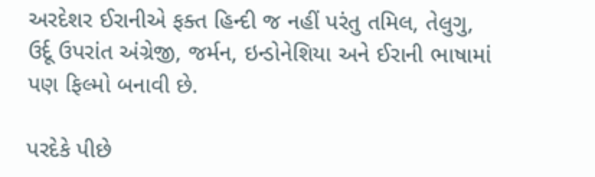અરદેશર ઈરાનીએ ફક્ત હિન્દી જ નહીં પરંતુ તમિલ, તેલુગુ, ઉર્દૂ ઉપરાંત અંગ્રેજી, જર્મન, ઇન્ડોનેશિયા અને ઈરાની ભાષામાં પણ ફિલ્મો બનાવી છે.

પરદેકે પીછે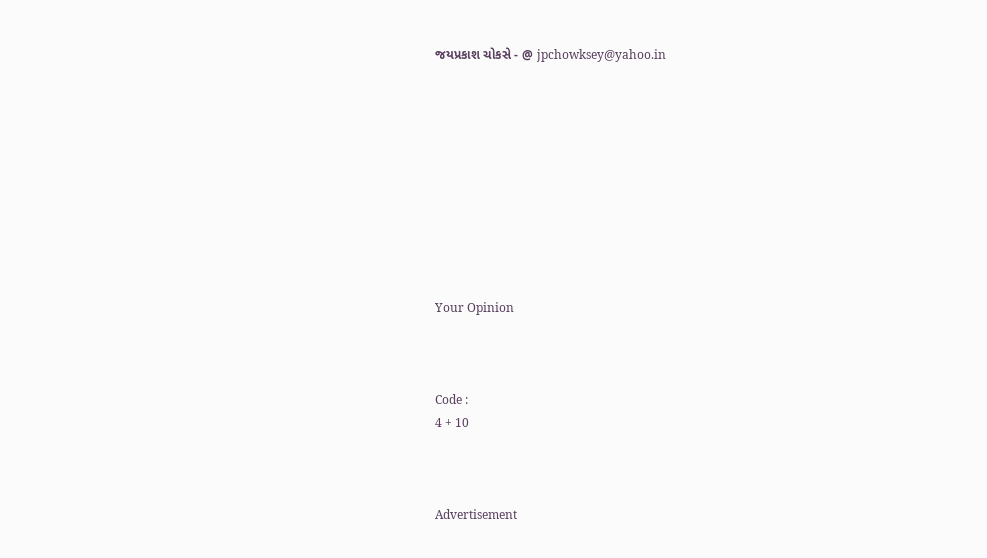જયપ્રકાશ ચોકસે - @ jpchowksey@yahoo.in










Your Opinion



Code :
4 + 10



Advertisement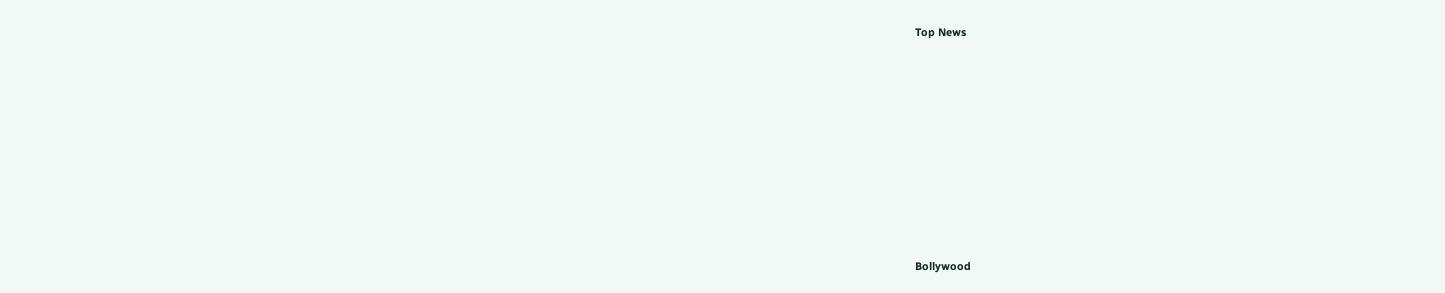Top News











Bollywood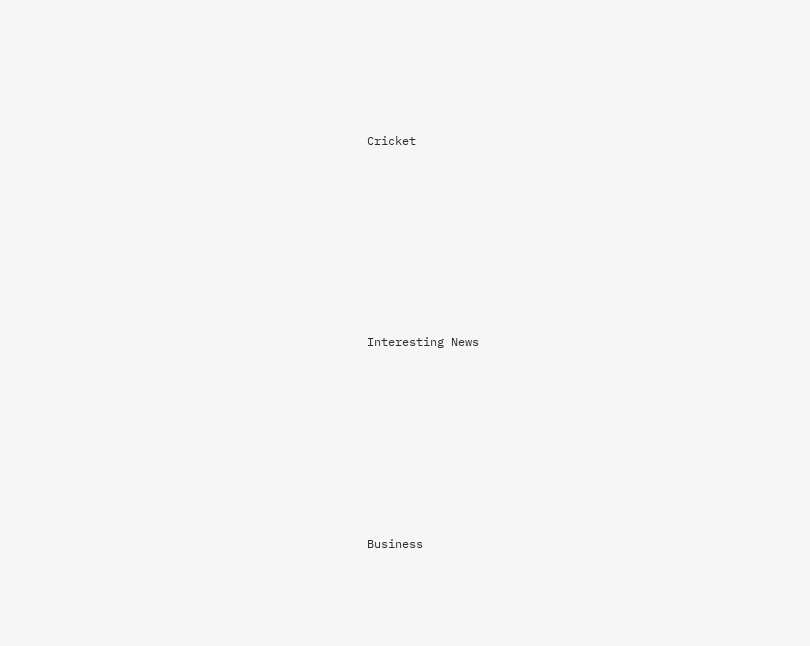Cricket











Interesting News











Business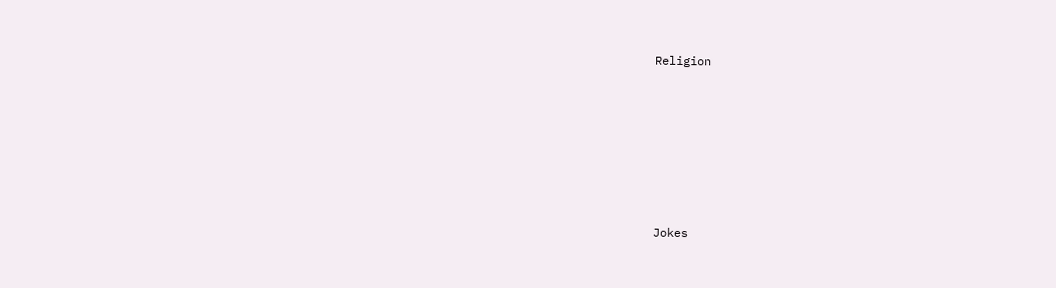Religion











Jokes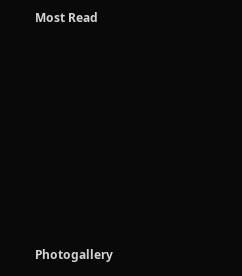Most Read











Photogallery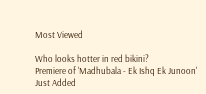Most Viewed

Who looks hotter in red bikini?
Premiere of 'Madhubala - Ek Ishq Ek Junoon'
Just Added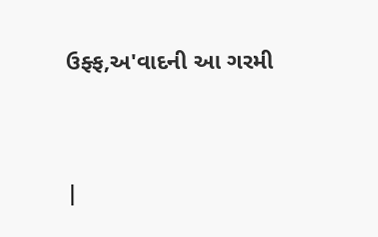ઉફ્ફ,અ'વાદની આ ગરમી




|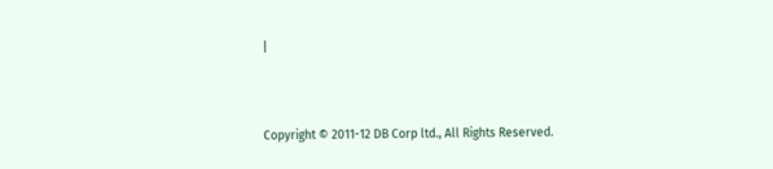|



Copyright © 2011-12 DB Corp ltd., All Rights Reserved.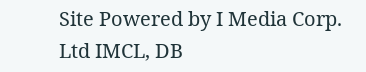Site Powered by I Media Corp. Ltd IMCL, DB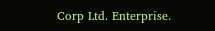Corp Ltd. Enterprise.